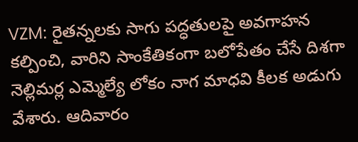VZM: రైతన్నలకు సాగు పద్ధతులపై అవగాహన కల్పించి, వారిని సాంకేతికంగా బలోపేతం చేసే దిశగా నెల్లిమర్ల ఎమ్మెల్యే లోకం నాగ మాధవి కీలక అడుగు వేశారు. ఆదివారం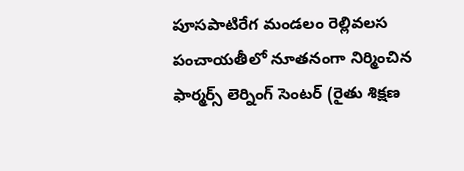పూసపాటిరేగ మండలం రెల్లివలస పంచాయతీలో నూతనంగా నిర్మించిన ఫార్మర్స్ లెర్నింగ్ సెంటర్ (రైతు శిక్షణ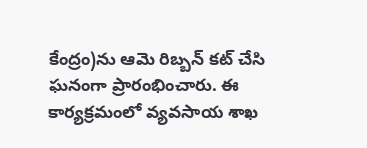కేంద్రం)ను ఆమె రిబ్బన్ కట్ చేసి ఘనంగా ప్రారంభించారు. ఈ కార్యక్రమంలో వ్యవసాయ శాఖ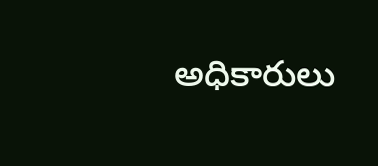అధికారులు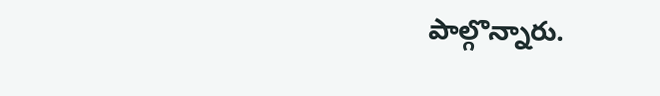పాల్గొన్నారు.